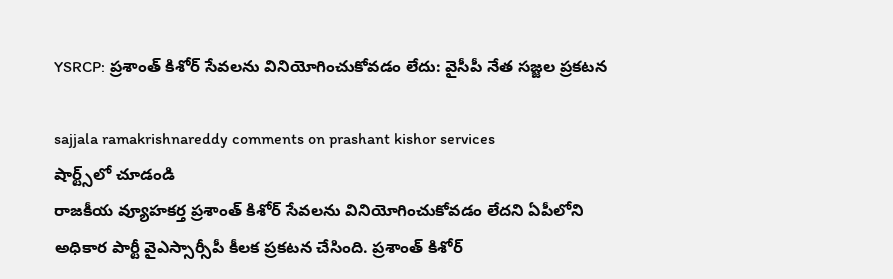YSRCP: ప్రశాంత్ కిశోర్ సేవలను వినియోగించుకోవడం లేదు: వైసీపీ నేత స‌జ్జ‌ల ప్ర‌క‌ట‌న‌

sajjala ramakrishnareddy comments on prashant kishor services
షార్ట్స్‌లో చూడండి
రాజ‌కీయ వ్యూహ‌క‌ర్త ప్ర‌శాంత్ కిశోర్ సేవ‌ల‌ను వినియోగించుకోవ‌డం లేద‌ని ఏపీలోని అధికార పార్టీ వైఎస్సార్సీపీ కీల‌క ప్ర‌క‌ట‌న చేసింది. ప్ర‌శాంత్ కిశోర్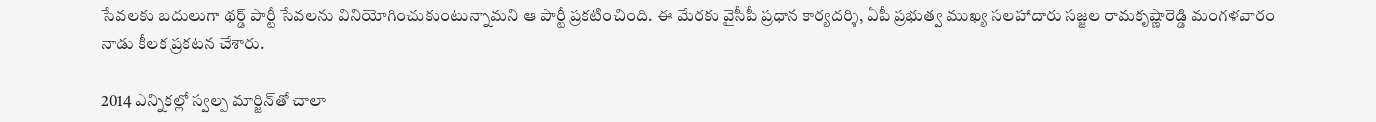సేవ‌ల‌కు బ‌దులుగా థ‌ర్డ్ పార్టీ సేవ‌ల‌ను వినియోగించుకుంటున్నామ‌ని ఆ పార్టీ ప్ర‌క‌టించింది. ఈ మేర‌కు వైసీపీ ప్ర‌ధాన కార్య‌ద‌ర్శి, ఏపీ ప్ర‌భుత్వ ముఖ్య స‌ల‌హాదారు స‌జ్జ‌ల రామ‌కృష్ణారెడ్డి మంగ‌ళ‌వారం నాడు కీల‌క ప్ర‌క‌ట‌న చేశారు.

2014 ఎన్నిక‌ల్లో స్వ‌ల్ప మార్జిన్‌తో చాలా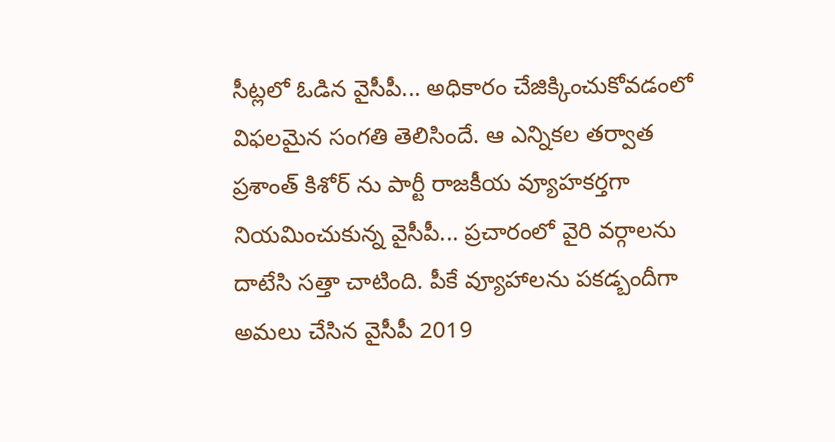సీట్ల‌లో ఓడిన వైసీపీ... అధికారం చేజిక్కించుకోవ‌డంలో విఫ‌ల‌మైన సంగ‌తి తెలిసిందే. ఆ ఎన్నిక‌ల త‌ర్వాత ప్ర‌శాంత్ కిశోర్ ను పార్టీ రాజ‌కీయ వ్యూహ‌కర్త‌గా నియ‌మించుకున్న వైసీపీ... ప్ర‌చారంలో వైరి వ‌ర్గాల‌ను దాటేసి స‌త్తా చాటింది. పీకే వ్యూహాల‌ను ప‌క‌డ్బందీగా అమ‌లు చేసిన వైసీపీ 2019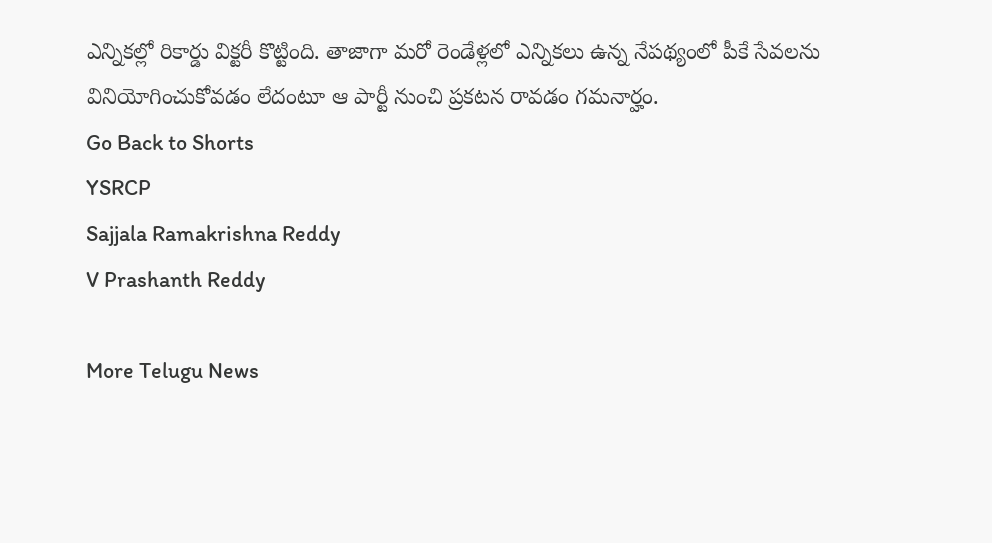ఎన్నిక‌ల్లో రికార్డు విక్ట‌రీ కొట్టింది. తాజాగా మ‌రో రెండేళ్ల‌లో ఎన్నిక‌లు ఉన్న నేప‌థ్యంలో పీకే సేవ‌ల‌ను వినియోగించుకోవ‌డం లేదంటూ ఆ పార్టీ నుంచి ప్ర‌క‌ట‌న రావ‌డం గ‌మ‌నార్హం.
Go Back to Shorts
YSRCP
Sajjala Ramakrishna Reddy
V Prashanth Reddy

More Telugu News